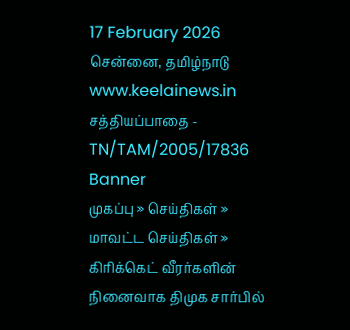17 February 2026 சென்னை, தமிழ்நாடு
www.keelainews.in
சத்தியப்பாதை - TN/TAM/2005/17836
Banner
முகப்பு » செய்திகள் » மாவட்ட செய்திகள் » கிரிக்கெட் வீரர்களின் நினைவாக திமுக சார்பில்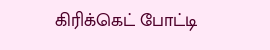கிரிக்கெட் போட்டி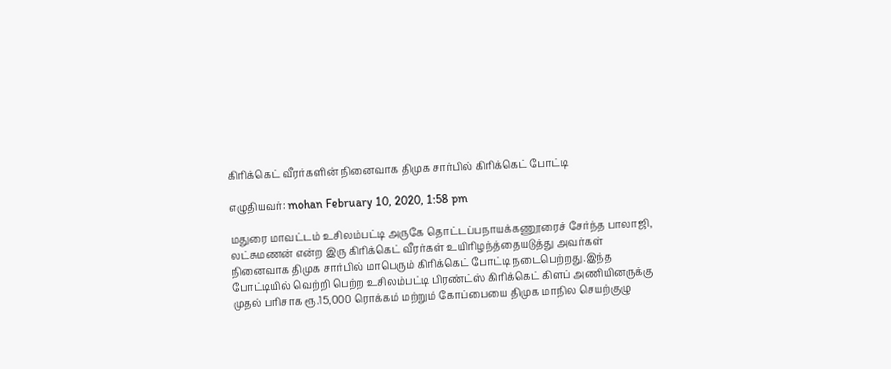கிரிக்கெட் வீரர்களின் நினைவாக திமுக சார்பில் கிரிக்கெட் போட்டி

எழுதியவர்: mohan February 10, 2020, 1:58 pm

மதுரை மாவட்டம் உசிலம்பட்டி அருகே தொட்டப்பநாயக்கணூரைச் சேர்ந்த பாலாஜி, லட்சுமணன் என்ற இரு கிரிக்கெட் வீரர்கள் உயிரிழந்த்தையடுத்து அவர்கள் நினைவாக திமுக சார்பில் மாபெரும் கிரிக்கெட் போட்டி நடைபெற்றது.இந்த போட்டியில் வெற்றி பெற்ற உசிலம்பட்டி பிரண்ட்ஸ் கிரிக்கெட் கிளப் அணியினருக்கு முதல் பரிசாக ரூ.15,000 ரொக்கம் மற்றும் கோப்பையை திமுக மாநில செயற்குழு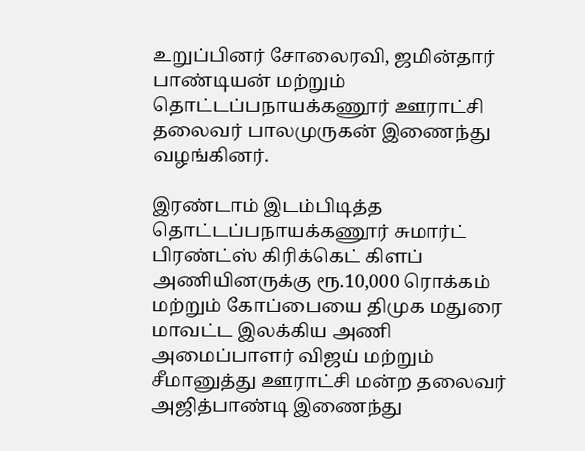உறுப்பினர் சோலைரவி, ஜமின்தார் பாண்டியன் மற்றும் தொட்டப்பநாயக்கணூர் ஊராட்சி தலைவர் பாலமுருகன் இணைந்து வழங்கினர்.

இரண்டாம் இடம்பிடித்த தொட்டப்பநாயக்கணூர் சுமார்ட் பிரண்ட்ஸ் கிரிக்கெட் கிளப் அணியினருக்கு ரூ.10,000 ரொக்கம் மற்றும் கோப்பையை திமுக மதுரை மாவட்ட இலக்கிய அணி அமைப்பாளர் விஜய் மற்றும் சீமானுத்து ஊராட்சி மன்ற தலைவர் அஜித்பாண்டி இணைந்து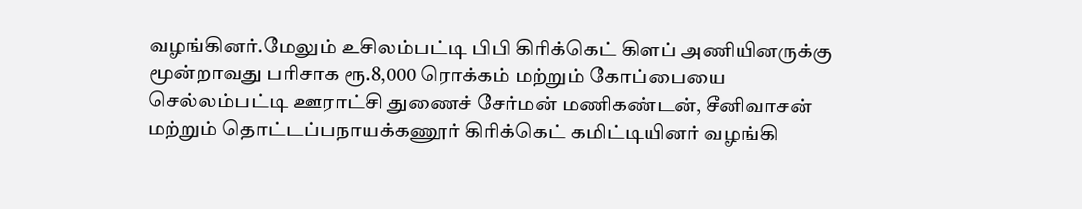வழங்கினர்.மேலும் உசிலம்பட்டி பிபி கிரிக்கெட் கிளப் அணியினருக்கு மூன்றாவது பரிசாக ரூ.8,000 ரொக்கம் மற்றும் கோப்பையை செல்லம்பட்டி ஊராட்சி துணைச் சேர்மன் மணிகண்டன், சீனிவாசன் மற்றும் தொட்டப்பநாயக்கணூர் கிரிக்கெட் கமிட்டியினர் வழங்கி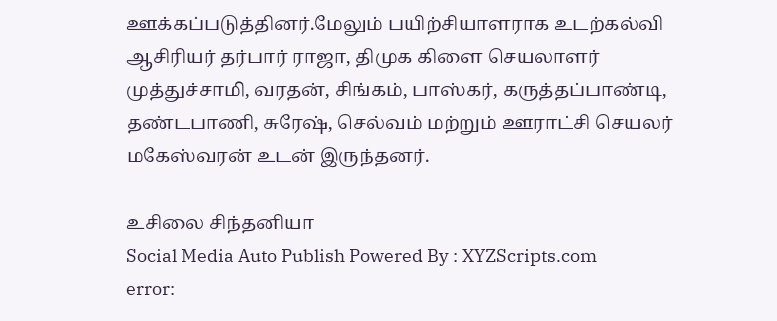ஊக்கப்படுத்தினர்.மேலும் பயிற்சியாளராக உடற்கல்வி ஆசிரியர் தர்பார் ராஜா, திமுக கிளை செயலாளர் முத்துச்சாமி, வரதன், சிங்கம், பாஸ்கர், கருத்தப்பாண்டி, தண்டபாணி, சுரேஷ், செல்வம் மற்றும் ஊராட்சி செயலர் மகேஸ்வரன் உடன் இருந்தனர்.

உசிலை சிந்தனியா
Social Media Auto Publish Powered By : XYZScripts.com
error: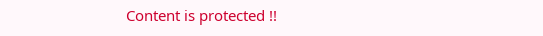Content is protected !!